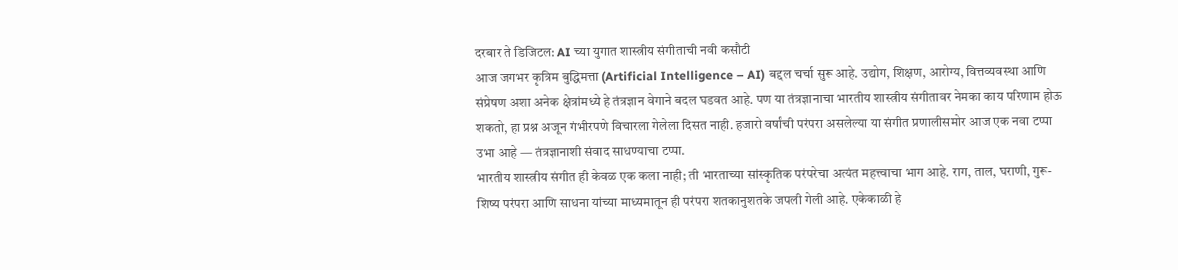दरबार ते डिजिटल: AI च्या युगात शास्त्रीय संगीताची नवी कसौटी
आज जगभर कृत्रिम बुद्धिमत्ता (Artificial Intelligence – AI) बद्दल चर्चा सुरू आहे. उद्योग, शिक्षण, आरोग्य, वित्तव्यवस्था आणि संप्रेषण अशा अनेक क्षेत्रांमध्ये हे तंत्रज्ञान वेगाने बदल घडवत आहे. पण या तंत्रज्ञानाचा भारतीय शास्त्रीय संगीतावर नेमका काय परिणाम होऊ शकतो, हा प्रश्न अजून गंभीरपणे विचारला गेलेला दिसत नाही. हजारो वर्षांची परंपरा असलेल्या या संगीत प्रणालीसमोर आज एक नवा टप्पा उभा आहे — तंत्रज्ञानाशी संवाद साधण्याचा टप्पा.
भारतीय शास्त्रीय संगीत ही केवळ एक कला नाही; ती भारताच्या सांस्कृतिक परंपरेचा अत्यंत महत्त्वाचा भाग आहे. राग, ताल, घराणी, गुरू-शिष्य परंपरा आणि साधना यांच्या माध्यमातून ही परंपरा शतकानुशतके जपली गेली आहे. एकेकाळी हे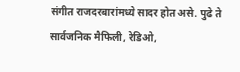संगीत राजदरबारांमध्ये सादर होत असे. पुढे ते सार्वजनिक मैफिली, रेडिओ,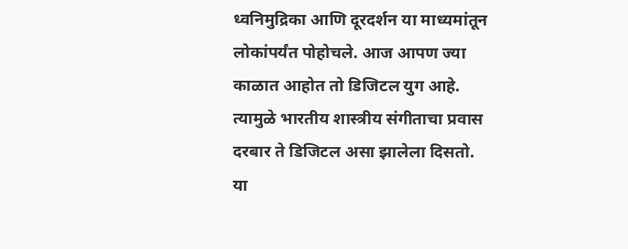ध्वनिमुद्रिका आणि दूरदर्शन या माध्यमांतून लोकांपर्यंत पोहोचले. आज आपण ज्या काळात आहोत तो डिजिटल युग आहे. त्यामुळे भारतीय शास्त्रीय संगीताचा प्रवास दरबार ते डिजिटल असा झालेला दिसतो.
या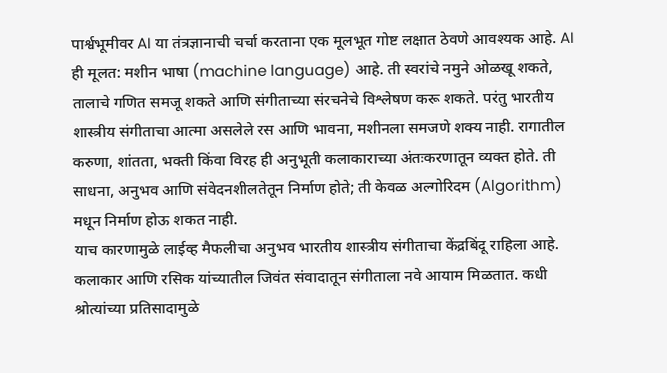पार्श्वभूमीवर AI या तंत्रज्ञानाची चर्चा करताना एक मूलभूत गोष्ट लक्षात ठेवणे आवश्यक आहे. AI ही मूलत: मशीन भाषा (machine language) आहे. ती स्वरांचे नमुने ओळखू शकते, तालाचे गणित समजू शकते आणि संगीताच्या संरचनेचे विश्लेषण करू शकते. परंतु भारतीय शास्त्रीय संगीताचा आत्मा असलेले रस आणि भावना, मशीनला समजणे शक्य नाही. रागातील करुणा, शांतता, भक्ती किंवा विरह ही अनुभूती कलाकाराच्या अंतःकरणातून व्यक्त होते. ती साधना, अनुभव आणि संवेदनशीलतेतून निर्माण होते; ती केवळ अल्गोरिदम (Algorithm) मधून निर्माण होऊ शकत नाही.
याच कारणामुळे लाईव्ह मैफलीचा अनुभव भारतीय शास्त्रीय संगीताचा केंद्रबिंदू राहिला आहे. कलाकार आणि रसिक यांच्यातील जिवंत संवादातून संगीताला नवे आयाम मिळतात. कधी श्रोत्यांच्या प्रतिसादामुळे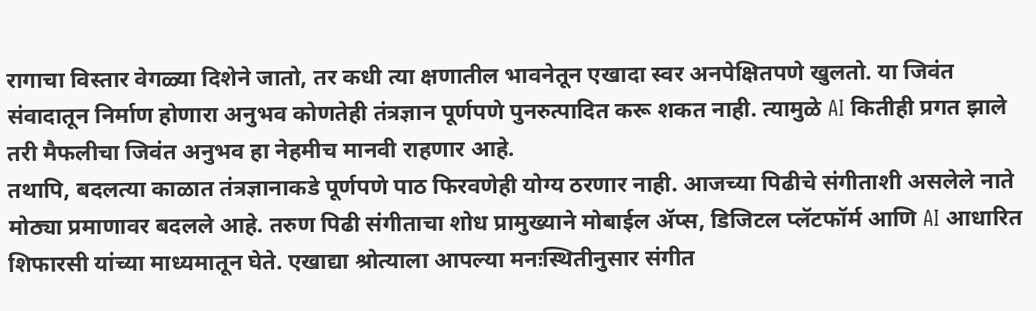रागाचा विस्तार वेगळ्या दिशेने जातो, तर कधी त्या क्षणातील भावनेतून एखादा स्वर अनपेक्षितपणे खुलतो. या जिवंत संवादातून निर्माण होणारा अनुभव कोणतेही तंत्रज्ञान पूर्णपणे पुनरुत्पादित करू शकत नाही. त्यामुळे AI कितीही प्रगत झाले तरी मैफलीचा जिवंत अनुभव हा नेहमीच मानवी राहणार आहे.
तथापि, बदलत्या काळात तंत्रज्ञानाकडे पूर्णपणे पाठ फिरवणेही योग्य ठरणार नाही. आजच्या पिढीचे संगीताशी असलेले नाते मोठ्या प्रमाणावर बदलले आहे. तरुण पिढी संगीताचा शोध प्रामुख्याने मोबाईल ॲप्स, डिजिटल प्लॅटफॉर्म आणि AI आधारित शिफारसी यांच्या माध्यमातून घेते. एखाद्या श्रोत्याला आपल्या मनःस्थितीनुसार संगीत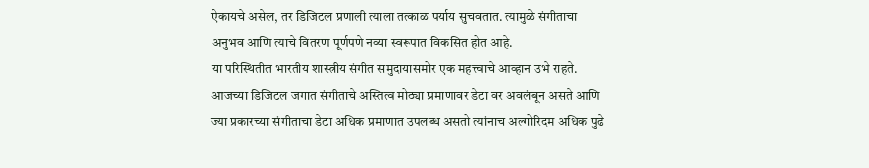ऐकायचे असेल, तर डिजिटल प्रणाली त्याला तत्काळ पर्याय सुचवतात. त्यामुळे संगीताचा अनुभव आणि त्याचे वितरण पूर्णपणे नव्या स्वरूपात विकसित होत आहे.
या परिस्थितीत भारतीय शास्त्रीय संगीत समुदायासमोर एक महत्त्वाचे आव्हान उभे राहते. आजच्या डिजिटल जगात संगीताचे अस्तित्व मोठ्या प्रमाणावर डेटा वर अवलंबून असते आणि ज्या प्रकारच्या संगीताचा डेटा अधिक प्रमाणात उपलब्ध असतो त्यांनाच अल्गोरिदम अधिक पुढे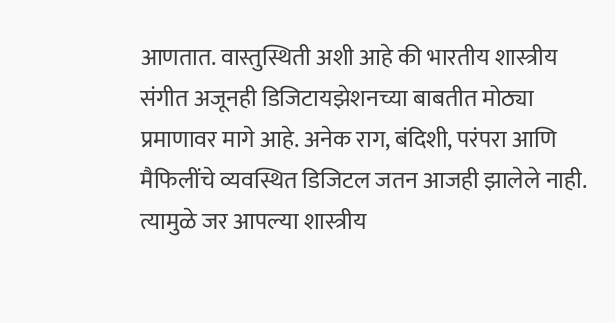आणतात. वास्तुस्थिती अशी आहे की भारतीय शास्त्रीय संगीत अजूनही डिजिटायझेशनच्या बाबतीत मोठ्या प्रमाणावर मागे आहे. अनेक राग, बंदिशी, परंपरा आणि मैफिलींचे व्यवस्थित डिजिटल जतन आजही झालेले नाही. त्यामुळे जर आपल्या शास्त्रीय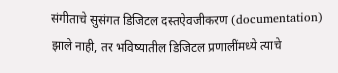संगीताचे सुसंगत डिजिटल दस्तऐवजीकरण (documentation) झाले नाही, तर भविष्यातील डिजिटल प्रणालींमध्ये त्याचे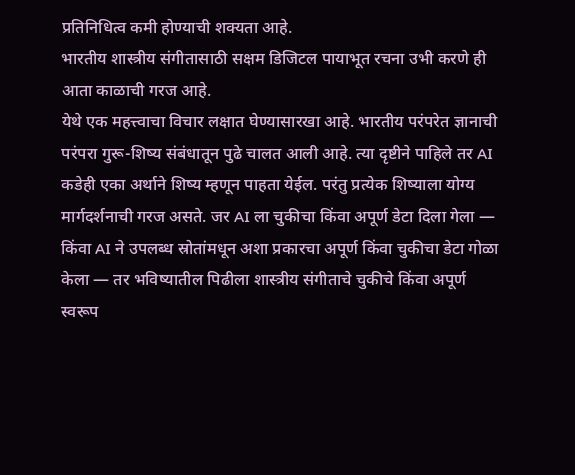प्रतिनिधित्व कमी होण्याची शक्यता आहे.
भारतीय शास्त्रीय संगीतासाठी सक्षम डिजिटल पायाभूत रचना उभी करणे ही आता काळाची गरज आहे.
येथे एक महत्त्वाचा विचार लक्षात घेण्यासारखा आहे. भारतीय परंपरेत ज्ञानाची परंपरा गुरू-शिष्य संबंधातून पुढे चालत आली आहे. त्या दृष्टीने पाहिले तर AI कडेही एका अर्थाने शिष्य म्हणून पाहता येईल. परंतु प्रत्येक शिष्याला योग्य मार्गदर्शनाची गरज असते. जर AI ला चुकीचा किंवा अपूर्ण डेटा दिला गेला — किंवा AI ने उपलब्ध स्रोतांमधून अशा प्रकारचा अपूर्ण किंवा चुकीचा डेटा गोळा केला — तर भविष्यातील पिढीला शास्त्रीय संगीताचे चुकीचे किंवा अपूर्ण स्वरूप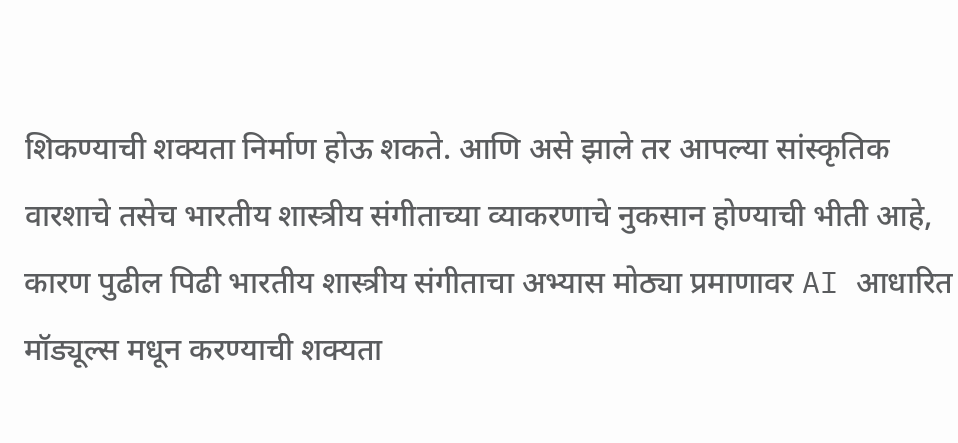शिकण्याची शक्यता निर्माण होऊ शकते. आणि असे झाले तर आपल्या सांस्कृतिक वारशाचे तसेच भारतीय शास्त्रीय संगीताच्या व्याकरणाचे नुकसान होण्याची भीती आहे, कारण पुढील पिढी भारतीय शास्त्रीय संगीताचा अभ्यास मोठ्या प्रमाणावर AI आधारित मॉड्यूल्स मधून करण्याची शक्यता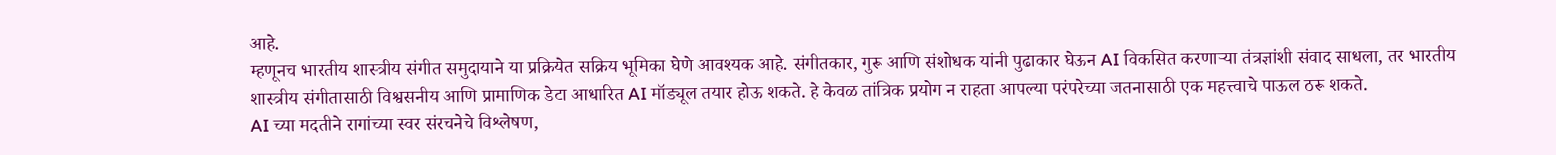आहे.
म्हणूनच भारतीय शास्त्रीय संगीत समुदायाने या प्रक्रियेत सक्रिय भूमिका घेणे आवश्यक आहे. संगीतकार, गुरू आणि संशोधक यांनी पुढाकार घेऊन AI विकसित करणाऱ्या तंत्रज्ञांशी संवाद साधला, तर भारतीय शास्त्रीय संगीतासाठी विश्वसनीय आणि प्रामाणिक डेटा आधारित AI मॉड्यूल तयार होऊ शकते. हे केवळ तांत्रिक प्रयोग न राहता आपल्या परंपरेच्या जतनासाठी एक महत्त्वाचे पाऊल ठरू शकते.
AI च्या मदतीने रागांच्या स्वर संरचनेचे विश्लेषण,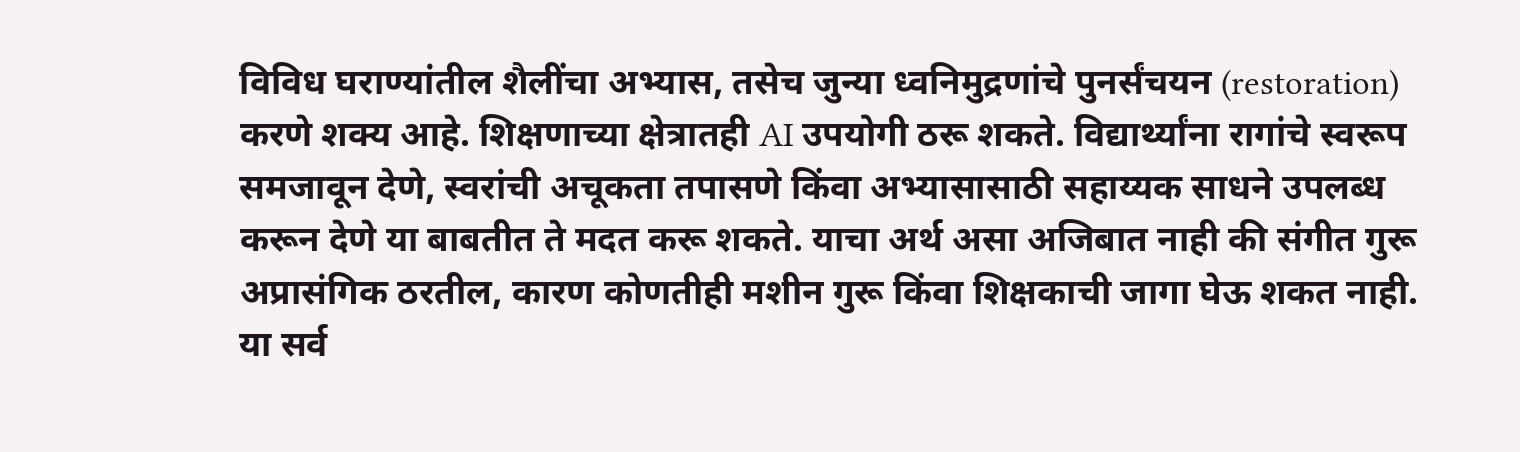विविध घराण्यांतील शैलींचा अभ्यास, तसेच जुन्या ध्वनिमुद्रणांचे पुनर्संचयन (restoration) करणे शक्य आहे. शिक्षणाच्या क्षेत्रातही AI उपयोगी ठरू शकते. विद्यार्थ्यांना रागांचे स्वरूप समजावून देणे, स्वरांची अचूकता तपासणे किंवा अभ्यासासाठी सहाय्यक साधने उपलब्ध करून देणे या बाबतीत ते मदत करू शकते. याचा अर्थ असा अजिबात नाही की संगीत गुरू अप्रासंगिक ठरतील, कारण कोणतीही मशीन गुरू किंवा शिक्षकाची जागा घेऊ शकत नाही.
या सर्व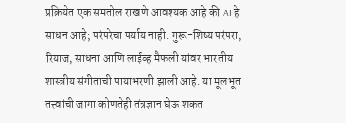प्रक्रियेत एक समतोल राखणे आवश्यक आहे की AI हे साधन आहे; परंपरेचा पर्याय नाही. गुरू-शिष्य परंपरा, रियाज, साधना आणि लाईव्ह मैफली यांवर भारतीय शास्त्रीय संगीताची पायाभरणी झाली आहे. या मूलभूत तत्त्वांची जागा कोणतेही तंत्रज्ञान घेऊ शकत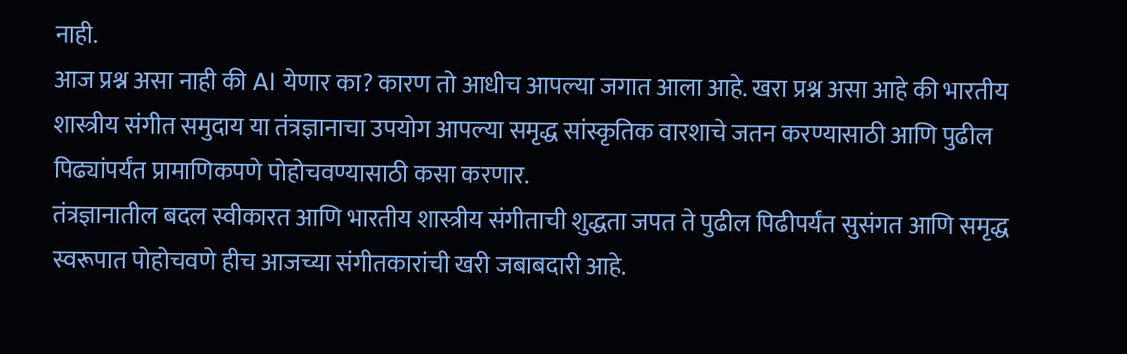नाही.
आज प्रश्न असा नाही की AI येणार का? कारण तो आधीच आपल्या जगात आला आहे. खरा प्रश्न असा आहे की भारतीय शास्त्रीय संगीत समुदाय या तंत्रज्ञानाचा उपयोग आपल्या समृद्ध सांस्कृतिक वारशाचे जतन करण्यासाठी आणि पुढील पिढ्यांपर्यंत प्रामाणिकपणे पोहोचवण्यासाठी कसा करणार.
तंत्रज्ञानातील बदल स्वीकारत आणि भारतीय शास्त्रीय संगीताची शुद्धता जपत ते पुढील पिढीपर्यंत सुसंगत आणि समृद्ध स्वरूपात पोहोचवणे हीच आजच्या संगीतकारांची खरी जबाबदारी आहे.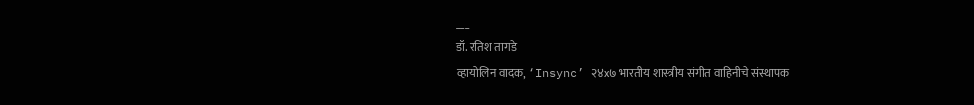___
डॉ. रतिश तागडे
व्हायोलिन वादक, ‘Insync’ २४x७ भारतीय शास्त्रीय संगीत वाहिनीचे संस्थापक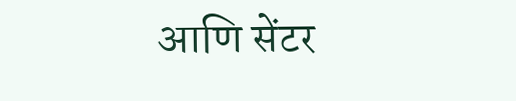आणि सेंटर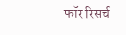फॉर रिसर्च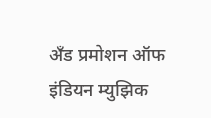अँड प्रमोशन ऑफ इंडियन म्युझिक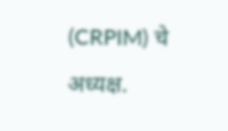(CRPIM) चे अध्यक्ष.